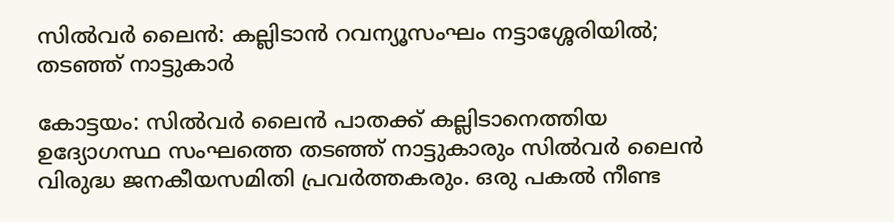സിൽവർ ലൈൻ: കല്ലിടാൻ റവന്യൂസംഘം നട്ടാശ്ശേരിയിൽ; തടഞ്ഞ് നാട്ടുകാർ

കോട്ടയം: സിൽവർ ലൈൻ പാതക്ക് കല്ലിടാനെത്തിയ ഉദ്യോഗസ്ഥ സംഘത്തെ തടഞ്ഞ് നാട്ടുകാരും സിൽവർ ലൈൻ വിരുദ്ധ ജനകീയസമിതി പ്രവർത്തകരും. ഒരു പകൽ നീണ്ട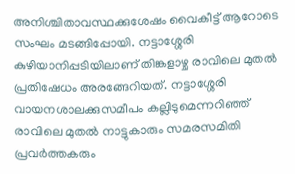അനിശ്ചിതാവസ്ഥക്കുശേഷം വൈകീട്ട് ആറോടെ സംഘം മടങ്ങിപ്പോയി. നട്ടാശ്ശേരി കുഴിയാനിപ്പടിയിലാണ് തിങ്കളാഴ്ച രാവിലെ മുതൽ പ്രതിഷേധം അരങ്ങേറിയത്. നട്ടാശ്ശേരി വായനശാലക്കുസമീപം കല്ലിടുമെന്നറിഞ്ഞ് രാവിലെ മുതൽ നാട്ടുകാരും സമരസമിതി പ്രവർത്തകരും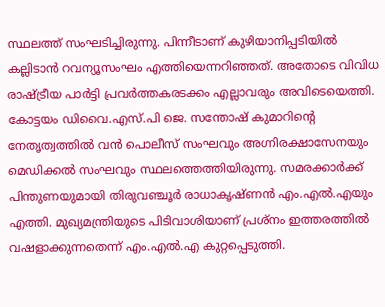സ്ഥലത്ത് സംഘടിച്ചിരുന്നു. പിന്നീടാണ് കുഴിയാനിപ്പടിയിൽ കല്ലിടാൻ റവന്യൂസംഘം എത്തിയെന്നറിഞ്ഞത്. അതോടെ വിവിധ രാഷ്ട്രീയ പാർട്ടി പ്രവർത്തകരടക്കം എല്ലാവരും അവിടെയെത്തി. കോട്ടയം ഡിവൈ.എസ്.പി ജെ. സന്തോഷ് കുമാറിന്‍റെ നേതൃത്വത്തിൽ വൻ പൊലീസ് സംഘവും അഗ്നിരക്ഷാസേനയും മെഡിക്കൽ സംഘവും സ്ഥലത്തെത്തിയിരുന്നു. സമരക്കാർക്ക് പിന്തുണയുമായി തിരുവഞ്ചൂർ രാധാകൃഷ്ണൻ എം.എൽ.എയും എത്തി. മുഖ്യമന്ത്രിയുടെ പിടിവാശിയാണ് പ്രശ്നം ഇത്തരത്തിൽ വഷളാക്കുന്നതെന്ന് എം.എൽ.എ കുറ്റപ്പെടുത്തി.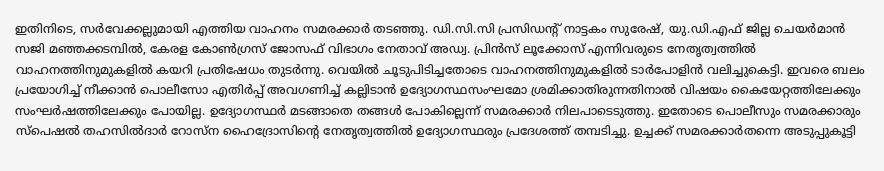ഇതിനിടെ, സർവേക്കല്ലുമായി എത്തിയ വാഹനം സമരക്കാർ തടഞ്ഞു. ഡി.സി.സി പ്രസിഡന്‍റ് നാട്ടകം സുരേഷ്, യു.ഡി.എഫ് ജില്ല ചെയർമാൻ സജി മഞ്ഞക്കടമ്പിൽ, കേരള കോൺഗ്രസ് ജോസഫ് വിഭാഗം നേതാവ് അഡ്വ. പ്രിൻസ് ലൂക്കോസ് എന്നിവരുടെ നേതൃത്വത്തിൽ വാഹനത്തിനുമുകളിൽ കയറി പ്രതിഷേധം തുടർന്നു. വെയിൽ ചൂടുപിടിച്ചതോടെ വാഹനത്തിനുമുകളിൽ ടാർപോളിൻ വലിച്ചുകെട്ടി. ഇവരെ ബലം പ്രയോഗിച്ച് നീക്കാൻ പൊലീസോ എതിർപ്പ് അവഗണിച്ച് കല്ലിടാൻ ഉദ്യോഗസ്ഥസംഘമോ ശ്രമിക്കാതിരുന്നതിനാൽ വിഷയം കൈയേറ്റത്തിലേക്കും സംഘർഷത്തിലേക്കും പോയില്ല. ഉദ്യോഗസ്ഥർ മടങ്ങാതെ തങ്ങൾ പോകില്ലെന്ന് സമരക്കാർ നിലപാടെടുത്തു. ഇതോടെ പൊലീസും സമരക്കാരും സ്പെഷൽ തഹസിൽദാർ റോസ്ന ഹൈദ്രോസിന്‍റെ നേതൃത്വത്തിൽ ഉദ്യോഗസ്ഥരും പ്രദേശത്ത് തമ്പടിച്ചു. ഉച്ചക്ക് സമരക്കാർതന്നെ അടുപ്പുകൂട്ടി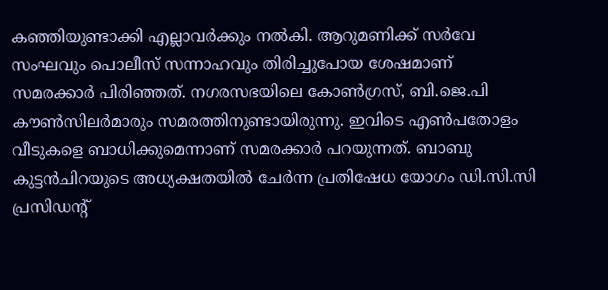കഞ്ഞിയുണ്ടാക്കി എല്ലാവർക്കും നൽകി. ആറുമണിക്ക് സർവേ സംഘവും പൊലീസ് സന്നാഹവും തിരിച്ചുപോയ ശേഷമാണ് സമരക്കാർ പിരിഞ്ഞത്. നഗരസഭയിലെ കോൺഗ്രസ്, ബി.ജെ.പി കൗൺസിലർമാരും സമരത്തിനുണ്ടായിരുന്നു. ഇവിടെ എൺപതോളം വീടുകളെ ബാധിക്കുമെന്നാണ് സമരക്കാർ പറയുന്നത്. ബാബു കുട്ടൻചിറയുടെ അധ്യക്ഷതയിൽ ചേർന്ന പ്രതിഷേധ യോഗം ഡി.സി.സി പ്രസിഡന്‍റ്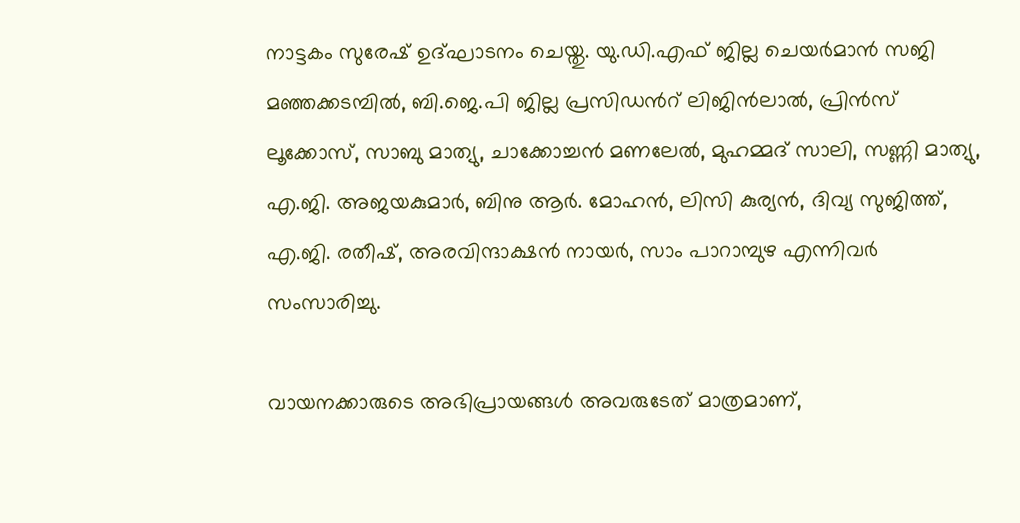നാട്ടകം സുരേഷ് ഉദ്ഘാടനം ചെയ്തു. യു.ഡി.എഫ് ജില്ല ചെയർമാൻ സജി മഞ്ഞക്കടമ്പിൽ, ബി.ജെ.പി ജില്ല പ്രസിഡന്‍റ് ലിജിൻലാൽ, പ്രിൻസ് ലൂക്കോസ്, സാബു മാത്യു, ചാക്കോച്ചൻ മണലേൽ, മുഹമ്മദ് സാലി, സണ്ണി മാത്യു, എ.ജി. അജയകുമാർ, ബിനു ആർ. മോഹൻ, ലിസി കുര്യൻ, ദിവ്യ സുജിത്ത്, എ.ജി. രതീഷ്, അരവിന്ദാക്ഷൻ നായർ, സാം പാറാമ്പുഴ എന്നിവർ സംസാരിച്ചു.

വായനക്കാരുടെ അഭിപ്രായങ്ങള്‍ അവരുടേത് മാത്രമാണ്,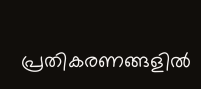പ്രതികരണങ്ങളിൽ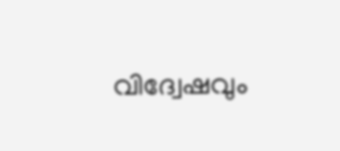വിദ്വേഷവും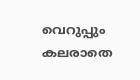വെറുപ്പും കലരാതെ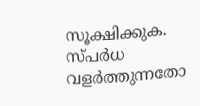സൂക്ഷിക്കുക. സ്പർധ വളർത്തുന്നതോ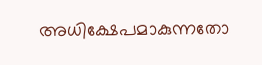അധിക്ഷേപമാകുന്നതോ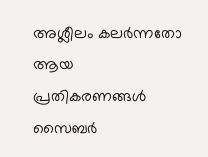അശ്ലീലം കലർന്നതോ ആയ പ്രതികരണങ്ങൾ സൈബർ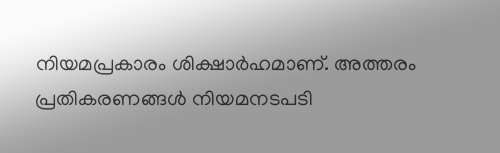നിയമപ്രകാരം ശിക്ഷാർഹമാണ്. അത്തരം പ്രതികരണങ്ങൾ നിയമനടപടി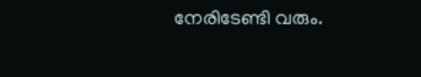നേരിടേണ്ടി വരും.